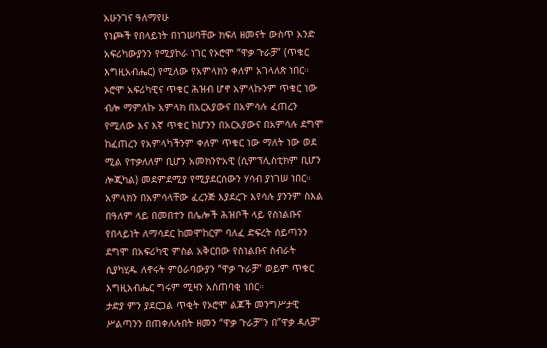አሁንገና ዓለማየሁ
የነጮች የበላይነት በነገሠባቸው ክፍለ ዘመናት ውስጥ አንድ አፍሪካውያንን የሚያኮራ ነገር የኦሮሞ “ዋቃ ጉራቻ” (ጥቁር እግዚአብሔር) የሚለው የአምላክን ቀለም አገላለጽ ነበር። ኦሮሞ አፍሪካዊና ጥቁር ሕዝብ ሆኖ አምላኩንም ጥቁር ነው ብሎ ማምለኩ አምላክ በአርአያውና በአምሳሉ ፈጠረን የሚለው እና እኛ ጥቁር ከሆንን በአርአያውና በአምሳሉ ደግሞ ከፈጠረን የአምላካችንም ቀለም ጥቁር ነው ማለት ነው ወደ ሚል የተቃለለም ቢሆን አመክንዮአዊ (ሲምፕሊስቲክም ቢሆን ሎጂካል) መደምደሚያ የሚያደርሰውን ሃሳብ ያነገሠ ነበር። አምላክን በአምሳላቸው ፈረንጅ እያደረጉ እየሳሉ ያንንም ስእል በዓለም ላይ በመበተን በሌሎች ሕዝቦች ላይ የስነልቡና የበላይነት ለማሳደር ከመሞከርም ባለፈ ድፍረት ሰይጣንን ደግሞ በአፍሪካዊ ምስል አቅርበው የስነልቡና ስብራት ሲያካሂዱ ለኖሩት ምዕራባውያን “ዋቃ ጉራቻ” ወይም ጥቁር እግዚአብሔር ግሩም ሚዛን አስጠባቂ ነበር።
ታድያ ምን ያደርጋል ጥቂት የኦሮሞ ልጆች መንግሥታዊ ሥልጣንን በጠቀለሉበት ዘመን “ዋቃ ጉራቻ”ን በ”ዋቃ ዳለቻ”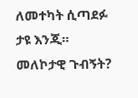ለመተካት ሲጣደፉ ታዩ እንጂ።
መለኮታዊ ጉብኝት?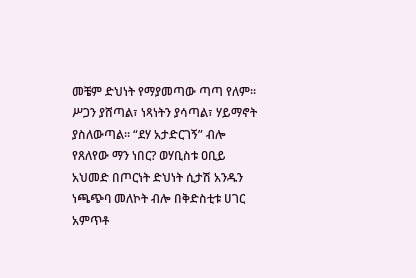መቼም ድህነት የማያመጣው ጣጣ የለም። ሥጋን ያሸጣል፣ ነጻነትን ያሳጣል፣ ሃይማኖት ያስለውጣል። “ደሃ አታድርገኝ” ብሎ የጸለየው ማን ነበር? ወሃቢስቱ ዐቢይ አህመድ በጦርነት ድህነት ሲታሽ አንዱን ነጫጭባ መለኮት ብሎ በቅድስቲቱ ሀገር አምጥቶ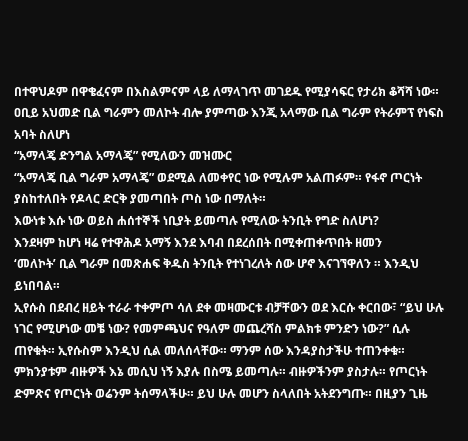በተዋህዶም በዋቄፈናም በእስልምናም ላይ ለማላገጥ መገደዱ የሚያሳፍር የታሪክ ቆሻሻ ነው።
ዐቢይ አህመድ ቢል ግራምን መለኮት ብሎ ያምጣው እንጂ አላማው ቢል ግራም የትራምፕ የነፍስ አባት ስለሆነ
“አማላጄ ድንግል አማላጄ” የሚለውን መዝሙር
“አማላጄ ቢል ግራም አማላጄ” ወደሚል ለመቀየር ነው የሚሉም አልጠፉም። የፋኖ ጦርነት ያስከተለበት የዶላር ድርቅ ያመጣበት ጦስ ነው በማለት።
እውነቱ እሱ ነው ወይስ ሐሰተኞች ነቢያት ይመጣሉ የሚለው ትንቢት የግድ ስለሆነ?
እንደዛም ከሆነ ዛሬ የተዋሕዶ አማኝ እንደ እባብ በደረሰበት በሚቀጠቀጥበት ዘመን
‘መለኮት’ ቢል ግራም በመጽሐፍ ቅዱስ ትንቢት የተነገረለት ሰው ሆኖ እናገኘዋለን ። እንዲህ ይነበባል።
ኢየሱስ በደብረ ዘይት ተራራ ተቀምጦ ሳለ ደቀ መዛሙርቱ ብቻቸውን ወደ እርሱ ቀርበው፣ “ይህ ሁሉ ነገር የሚሆነው መቼ ነው? የመምጫህና የዓለም መጨረሻስ ምልክቱ ምንድን ነው?” ሲሉ ጠየቁት። ኢየሱስም እንዲህ ሲል መለሰላቸው። ማንም ሰው እንዳያስታችሁ ተጠንቀቁ። ምክንያቱም ብዙዎች እኔ መሲህ ነኝ እያሉ በስሜ ይመጣሉ። ብዙዎችንም ያስታሉ። የጦርነት ድምጽና የጦርነት ወሬንም ትሰማላችሁ። ይህ ሁሉ መሆን ስላለበት አትደንግጡ። በዚያን ጊዜ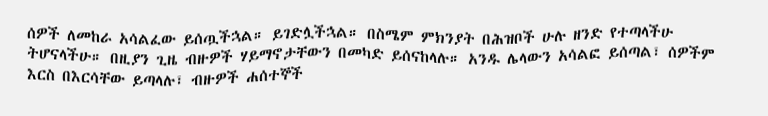ሰዎች ለመከራ አሳልፈው ይሰጧችኋል። ይገድሏችኋል። በስሜም ምክንያት በሕዝቦች ሁሉ ዘንድ የተጣላችሁ ትሆናላችሁ። በዚያን ጊዜ ብዙዎች ሃይማኖታቸውን በመካድ ይሰናከላሉ። አንዱ ሌላውን አሳልፎ ይሰጣል፣ ሰዎችም እርስ በእርሳቸው ይጣላሉ፣ ብዙዎች ሐሰተኞች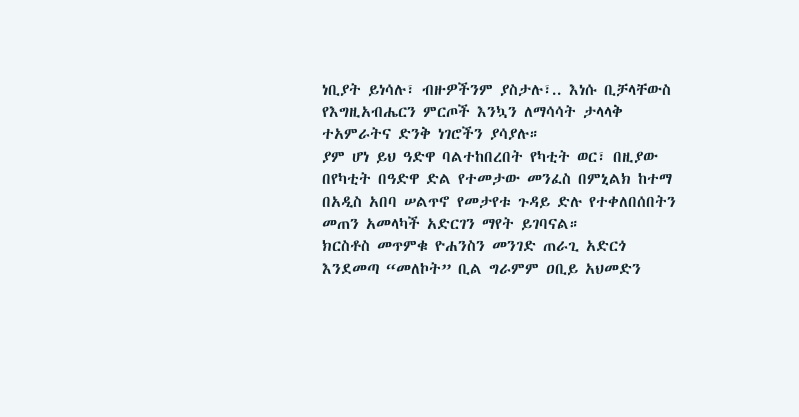ነቢያት ይነሳሉ፣ ብዙዎችንም ያስታሉ፣.. እነሱ ቢቻላቸውስ የእግዚአብሔርን ምርጦች እንኳን ለማሳሳት ታላላቅ ተአምራትና ድንቅ ነገሮችን ያሳያሉ።
ያም ሆነ ይህ ዓድዋ ባልተከበረበት የካቲት ወር፣ በዚያው በየካቲት በዓድዋ ድል የተመታው መንፈስ በምኒልክ ከተማ በአዲስ አበባ ሠልጥኖ የመታየቱ ጉዳይ ድሉ የተቀለበሰበትን መጠን አመላካች አድርገን ማየት ይገባናል።
ክርስቶስ መጥምቁ ዮሐንስን መንገድ ጠራጊ አድርጎ እንደመጣ “መለኮት” ቢል ግራምም ዐቢይ አህመድን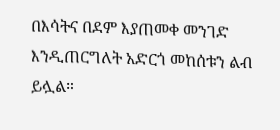በእሳትና በደም እያጠመቀ መንገድ እንዲጠርግለት አድርጎ መከሰቱን ልብ ይሏል።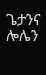ጌታንና ሎሌን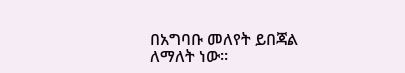በአግባቡ መለየት ይበጃል ለማለት ነው።